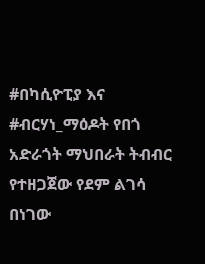#በካሲዮፒያ እና #ብርሃነ_ማዕዶት የበጎ አድራጎት ማህበራት ትብብር የተዘጋጀው የደም ልገሳ በነገው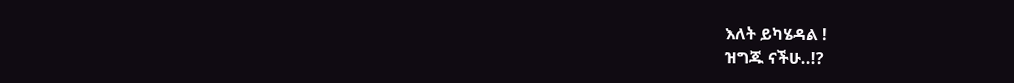እለት ይካሄዳል !
ዝግጁ ናችሁ..!?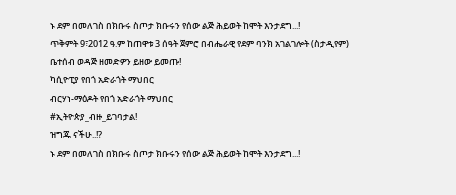ኑ ደም በመለገስ በክቡሩ ስጦታ ክቡሩን የሰው ልጅ ሕይወት ከሞት እንታደግ...!
ጥቅምት 9፣2012 ዓ.ም ከጠዋቱ 3 ሰዓት ጀምሮ በብሔራዊ የደም ባንክ አገልገሎት (ስታዲየም)
ቤተሰብ ወዳጅ ዘመድዎን ይዘው ይመጡ!
ካሲዮፒያ የበጎ አድራጎት ማህበር
ብርሃነ-ማዕዶት የበጎ አድራጎት ማህበር
#ኢትዮጵያ_ብዙ_ይገባታል!
ዝግጁ ናችሁ..!?
ኑ ደም በመለገስ በክቡሩ ስጦታ ክቡሩን የሰው ልጅ ሕይወት ከሞት እንታደግ...!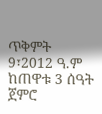ጥቅምት 9፣2012 ዓ.ም ከጠዋቱ 3 ሰዓት ጀምሮ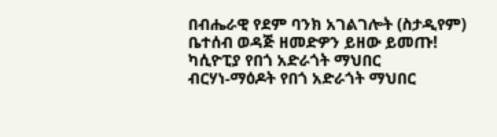በብሔራዊ የደም ባንክ አገልገሎት (ስታዲየም)
ቤተሰብ ወዳጅ ዘመድዎን ይዘው ይመጡ!
ካሲዮፒያ የበጎ አድራጎት ማህበር
ብርሃነ-ማዕዶት የበጎ አድራጎት ማህበር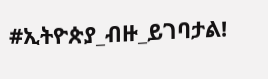#ኢትዮጵያ_ብዙ_ይገባታል!